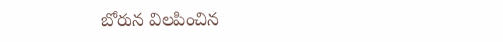బోరున విలపించిన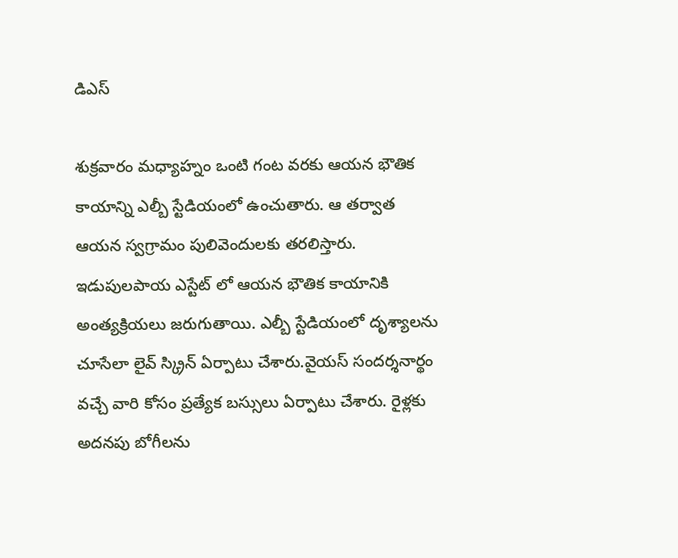డిఎస్

శుక్రవారం మధ్యాహ్నం ఒంటి గంట వరకు ఆయన భౌతిక కాయాన్ని ఎల్బీ స్టేడియంలో ఉంచుతారు. ఆ తర్వాత ఆయన స్వగ్రామం పులివెందులకు తరలిస్తారు. ఇడుపులపాయ ఎస్టేట్ లో ఆయన భౌతిక కాయానికి అంత్యక్రియలు జరుగుతాయి. ఎల్బీ స్టేడియంలో దృశ్యాలను చూసేలా లైవ్ స్క్రిన్ ఏర్పాటు చేశారు.వైయస్ సందర్శనార్థం వచ్చే వారి కోసం ప్రత్యేక బస్సులు ఏర్పాటు చేశారు. రైళ్లకు అదనపు బోగీలను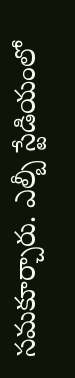సమకూర్చారు. ఎల్బీ స్టేడియంలో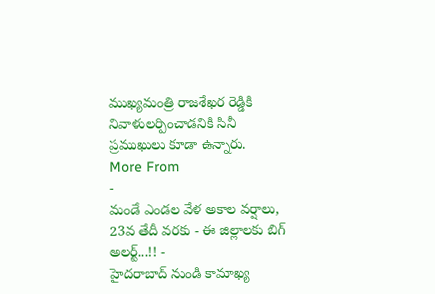ముఖ్యమంత్రి రాజశేఖర రెడ్డికి నివాళులర్పించాడనికి సినీ ప్రముఖులు కూడా ఉన్నారు.
More From
-
మండే ఎండల వేళ అకాల వర్షాలు, 23వ తేదీ వరకు - ఈ జిల్లాలకు బిగ్ అలర్ట్...!! -
హైదరాబాద్ నుండి కామాఖ్య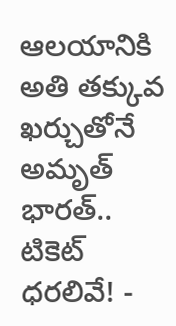ఆలయానికి అతి తక్కువ ఖర్చుతోనే అమృత్ భారత్.. టికెట్ ధరలివే! -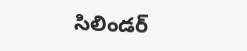సిలిండర్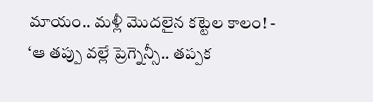మాయం.. మళ్లీ మొదలైన కట్టెల కాలం! -
‘ఆ తప్పు వల్లే ప్రెగ్నెన్సీ.. తప్పక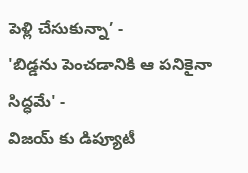పెళ్లి చేసుకున్నా’ -
'బిడ్డను పెంచడానికి ఆ పనికైనా సిద్ధమే' -
విజయ్ కు డిప్యూటీ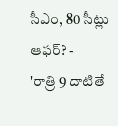సీఎం, 80 సీట్లు ఆఫర్? -
'రాత్రి 9 దాటితే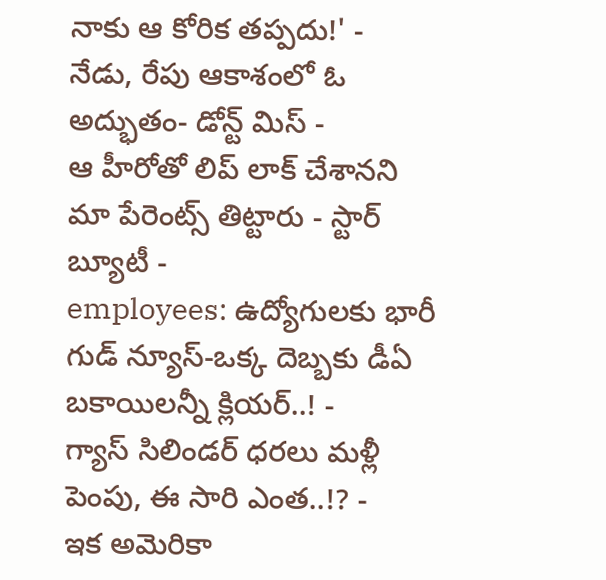నాకు ఆ కోరిక తప్పదు!' -
నేడు, రేపు ఆకాశంలో ఓ అద్భుతం- డోన్ట్ మిస్ -
ఆ హీరోతో లిప్ లాక్ చేశానని మా పేరెంట్స్ తిట్టారు - స్టార్ బ్యూటీ -
employees: ఉద్యోగులకు భారీ గుడ్ న్యూస్-ఒక్క దెబ్బకు డీఏ బకాయిలన్నీ క్లియర్..! -
గ్యాస్ సిలిండర్ ధరలు మళ్లీ పెంపు, ఈ సారి ఎంత..!? -
ఇక అమెరికా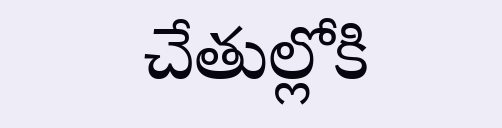చేతుల్లోకి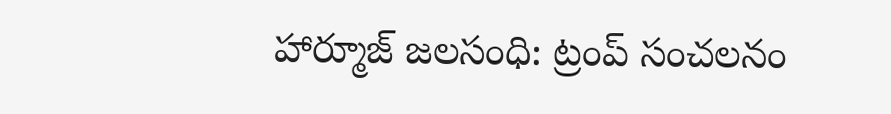హార్మూజ్ జలసంధి: ట్రంప్ సంచలనం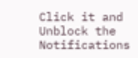Click it and Unblock the Notifications